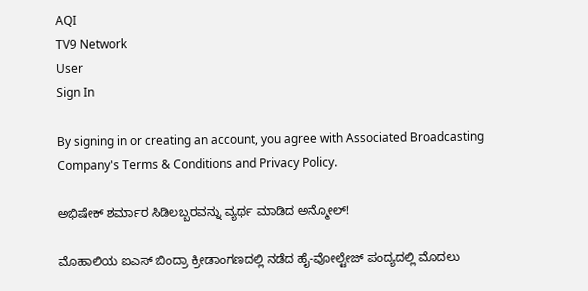AQI
TV9 Network
User
Sign In

By signing in or creating an account, you agree with Associated Broadcasting Company's Terms & Conditions and Privacy Policy.

ಅಭಿಷೇಕ್ ಶರ್ಮಾರ ಸಿಡಿಲಬ್ಬರವನ್ನು ವ್ಯರ್ಥ ಮಾಡಿದ ಅನ್ಮೋಲ್!

ಮೊಹಾಲಿಯ ಐಎಸ್ ಬಿಂದ್ರಾ ಕ್ರೀಡಾಂಗಣದಲ್ಲಿ ನಡೆದ ಹೈ-ವೋಲ್ಟೇಜ್ ಪಂದ್ಯದಲ್ಲಿ ಮೊದಲು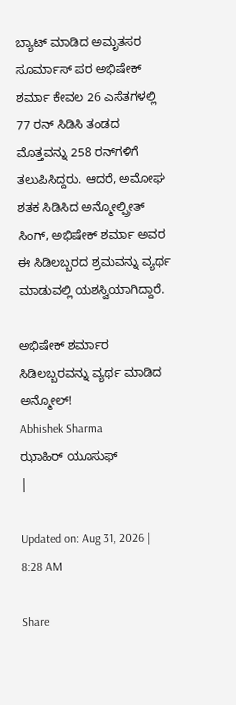ಬ್ಯಾಟ್ ಮಾಡಿದ ಅಮೃತಸರ ಸೂರ್ಮಾಸ್ ಪರ ಅಭಿಷೇಕ್ ಶರ್ಮಾ ಕೇವಲ 26 ಎಸೆತಗಳಲ್ಲಿ 77 ರನ್ ಸಿಡಿಸಿ ತಂಡದ ಮೊತ್ತವನ್ನು 258 ರನ್‌ಗಳಿಗೆ ತಲುಪಿಸಿದ್ದರು. ಆದರೆ, ಅಮೋಘ ಶತಕ ಸಿಡಿಸಿದ ಅನ್ಮೋಲ್ಪ್ರೀತ್ ಸಿಂಗ್, ಅಭಿಷೇಕ್ ಶರ್ಮಾ ಅವರ ಈ ಸಿಡಿಲಬ್ಬರದ ಶ್ರಮವನ್ನು ವ್ಯರ್ಥ ಮಾಡುವಲ್ಲಿ ಯಶಸ್ವಿಯಾಗಿದ್ದಾರೆ.

ಅಭಿಷೇಕ್ ಶರ್ಮಾರ ಸಿಡಿಲಬ್ಬರವನ್ನು ವ್ಯರ್ಥ ಮಾಡಿದ ಅನ್ಮೋಲ್!
Abhishek Sharma
ಝಾಹಿರ್ ಯೂಸುಫ್
|

Updated on: Aug 31, 2026 | 8:28 AM

Share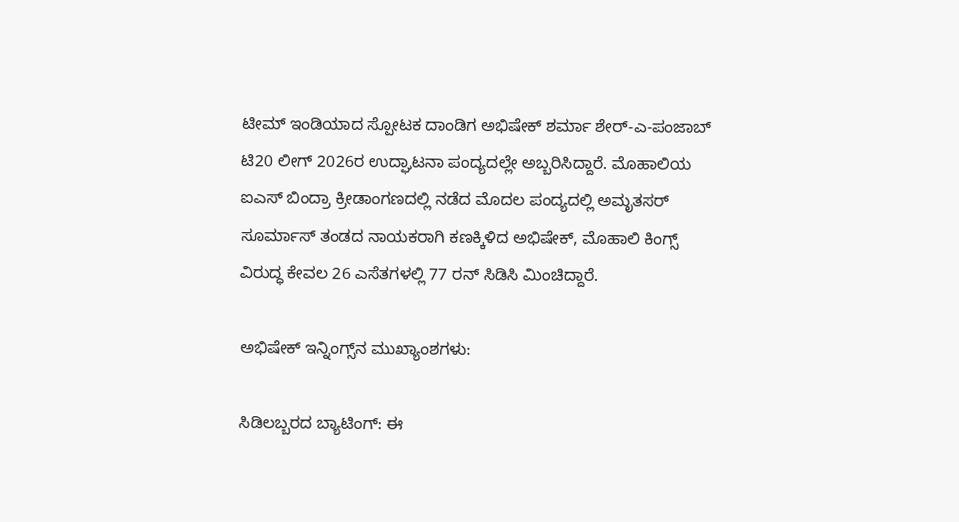ಟೀಮ್ ಇಂಡಿಯಾದ ಸ್ಪೋಟಕ ದಾಂಡಿಗ ಅಭಿಷೇಕ್ ಶರ್ಮಾ ಶೇರ್-ಎ-ಪಂಜಾಬ್ ಟಿ20 ಲೀಗ್ 2026ರ ಉದ್ಘಾಟನಾ ಪಂದ್ಯದಲ್ಲೇ ಅಬ್ಬರಿಸಿದ್ದಾರೆ. ಮೊಹಾಲಿಯ ಐಎಸ್ ಬಿಂದ್ರಾ ಕ್ರೀಡಾಂಗಣದಲ್ಲಿ ನಡೆದ ಮೊದಲ ಪಂದ್ಯದಲ್ಲಿ ಅಮೃತಸರ್ ಸೂರ್ಮಾಸ್ ತಂಡದ ನಾಯಕರಾಗಿ ಕಣಕ್ಕಿಳಿದ ಅಭಿಷೇಕ್, ಮೊಹಾಲಿ ಕಿಂಗ್ಸ್ ವಿರುದ್ಧ ಕೇವಲ 26 ಎಸೆತಗಳಲ್ಲಿ 77 ರನ್ ಸಿಡಿಸಿ ಮಿಂಚಿದ್ದಾರೆ.

ಅಭಿಷೇಕ್ ಇನ್ನಿಂಗ್ಸ್‌ನ ಮುಖ್ಯಾಂಶಗಳು:

ಸಿಡಿಲಬ್ಬರದ ಬ್ಯಾಟಿಂಗ್: ಈ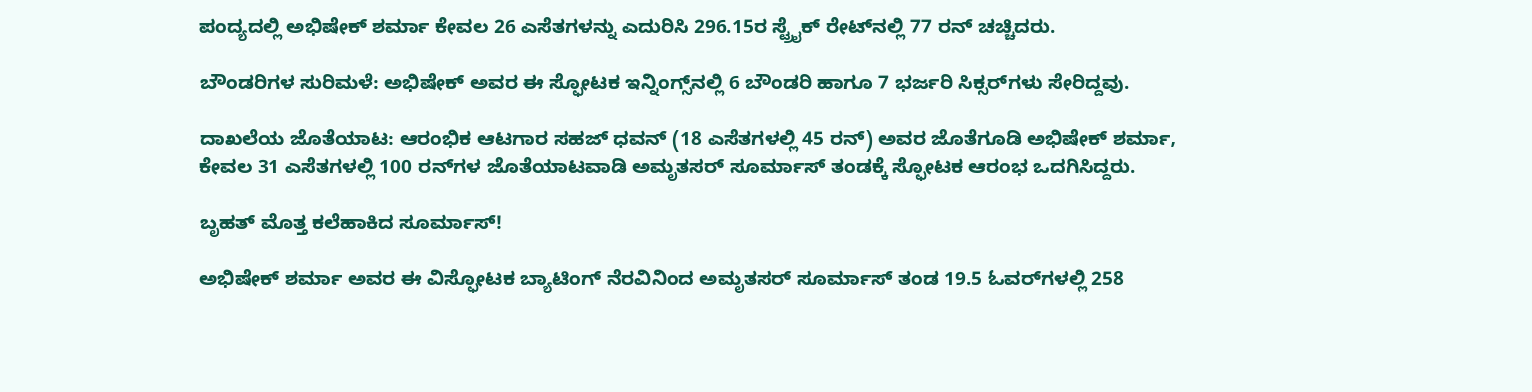ಪಂದ್ಯದಲ್ಲಿ ಅಭಿಷೇಕ್ ಶರ್ಮಾ ಕೇವಲ 26 ಎಸೆತಗಳನ್ನು ಎದುರಿಸಿ 296.15ರ ಸ್ಟ್ರೈಕ್ ರೇಟ್‌ನಲ್ಲಿ 77 ರನ್ ಚಚ್ಚಿದರು.

ಬೌಂಡರಿಗಳ ಸುರಿಮಳೆ: ಅಭಿಷೇಕ್ ಅವರ ಈ ಸ್ಫೋಟಕ ಇನ್ನಿಂಗ್ಸ್‌ನಲ್ಲಿ 6 ಬೌಂಡರಿ ಹಾಗೂ 7 ಭರ್ಜರಿ ಸಿಕ್ಸರ್‌ಗಳು ಸೇರಿದ್ದವು.

ದಾಖಲೆಯ ಜೊತೆಯಾಟ: ಆರಂಭಿಕ ಆಟಗಾರ ಸಹಜ್ ಧವನ್ (18 ಎಸೆತಗಳಲ್ಲಿ 45 ರನ್) ಅವರ ಜೊತೆಗೂಡಿ ಅಭಿಷೇಕ್ ಶರ್ಮಾ, ಕೇವಲ 31 ಎಸೆತಗಳಲ್ಲಿ 100 ರನ್‌ಗಳ ಜೊತೆಯಾಟವಾಡಿ ಅಮೃತಸರ್ ಸೂರ್ಮಾಸ್ ತಂಡಕ್ಕೆ ಸ್ಫೋಟಕ ಆರಂಭ ಒದಗಿಸಿದ್ದರು.

ಬೃಹತ್ ಮೊತ್ತ ಕಲೆಹಾಕಿದ ಸೂರ್ಮಾಸ್!

ಅಭಿಷೇಕ್ ಶರ್ಮಾ ಅವರ ಈ ವಿಸ್ಫೋಟಕ ಬ್ಯಾಟಿಂಗ್ ನೆರವಿನಿಂದ ಅಮೃತಸರ್ ಸೂರ್ಮಾಸ್ ತಂಡ 19.5 ಓವರ್‌ಗಳಲ್ಲಿ 258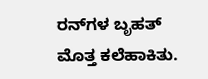ರನ್‌ಗಳ ಬೃಹತ್ ಮೊತ್ತ ಕಲೆಹಾಕಿತು.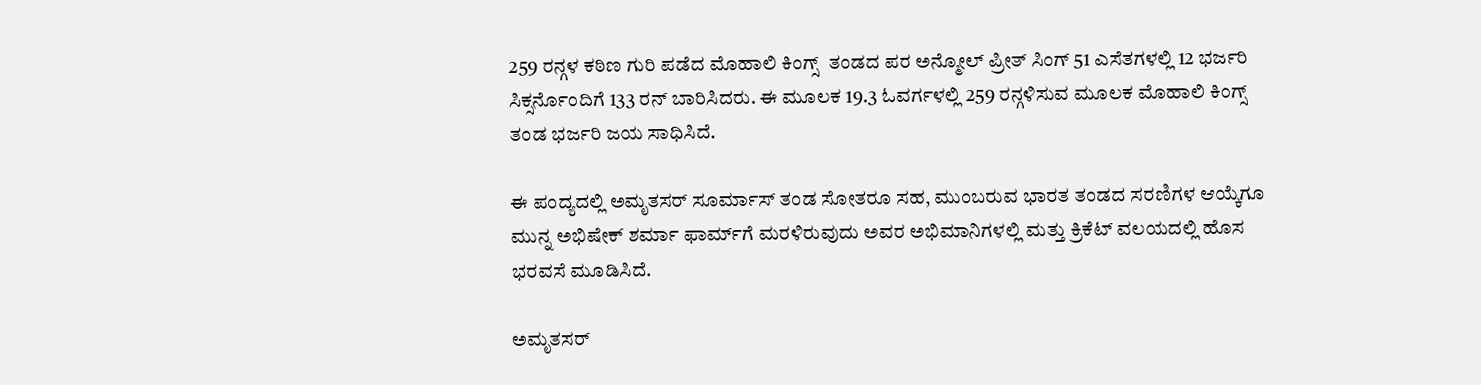259 ರನ್ಗಳ ಕಠಿಣ ಗುರಿ ಪಡೆದ ಮೊಹಾಲಿ ಕಿಂಗ್ಸ್  ತಂಡದ ಪರ ಅನ್ಮೋಲ್ ಪ್ರೀತ್ ಸಿಂಗ್ 51 ಎಸೆತಗಳಲ್ಲಿ 12 ಭರ್ಜರಿ ಸಿಕ್ಸರ್ನೊಂದಿಗೆ 133 ರನ್ ಬಾರಿಸಿದರು. ಈ ಮೂಲಕ 19.3 ಓವರ್ಗಳಲ್ಲಿ 259 ರನ್ಗಳಿಸುವ ಮೂಲಕ ಮೊಹಾಲಿ ಕಿಂಗ್ಸ್ ತಂಡ ಭರ್ಜರಿ ಜಯ ಸಾಧಿಸಿದೆ.

ಈ ಪಂದ್ಯದಲ್ಲಿ ಅಮೃತಸರ್ ಸೂರ್ಮಾಸ್ ತಂಡ ಸೋತರೂ ಸಹ, ಮುಂಬರುವ ಭಾರತ ತಂಡದ ಸರಣಿಗಳ ಆಯ್ಕೆಗೂ ಮುನ್ನ ಅಭಿಷೇಕ್ ಶರ್ಮಾ ಫಾರ್ಮ್‌ಗೆ ಮರಳಿರುವುದು ಅವರ ಅಭಿಮಾನಿಗಳಲ್ಲಿ ಮತ್ತು ಕ್ರಿಕೆಟ್ ವಲಯದಲ್ಲಿ ಹೊಸ ಭರವಸೆ ಮೂಡಿಸಿದೆ.

ಅಮೃತಸರ್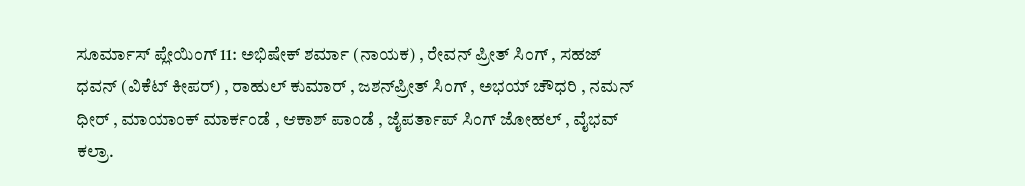ಸೂರ್ಮಾಸ್ ಪ್ಲೇಯಿಂಗ್ 11: ಅಭಿಷೇಕ್ ಶರ್ಮಾ (ನಾಯಕ) , ರೇವನ್ ಪ್ರೀತ್ ಸಿಂಗ್ , ಸಹಜ್ ಧವನ್ (ವಿಕೆಟ್ ಕೀಪರ್) , ರಾಹುಲ್ ಕುಮಾರ್ , ಜಶನ್‌ಪ್ರೀತ್ ಸಿಂಗ್ , ಅಭಯ್ ಚೌಧರಿ , ನಮನ್ ಧೀರ್ , ಮಾಯಾಂಕ್ ಮಾರ್ಕಂಡೆ , ಆಕಾಶ್ ಪಾಂಡೆ , ಜೈಪರ್ತಾಪ್ ಸಿಂಗ್ ಜೋಹಲ್ , ವೈಭವ್ ಕಲ್ರಾ.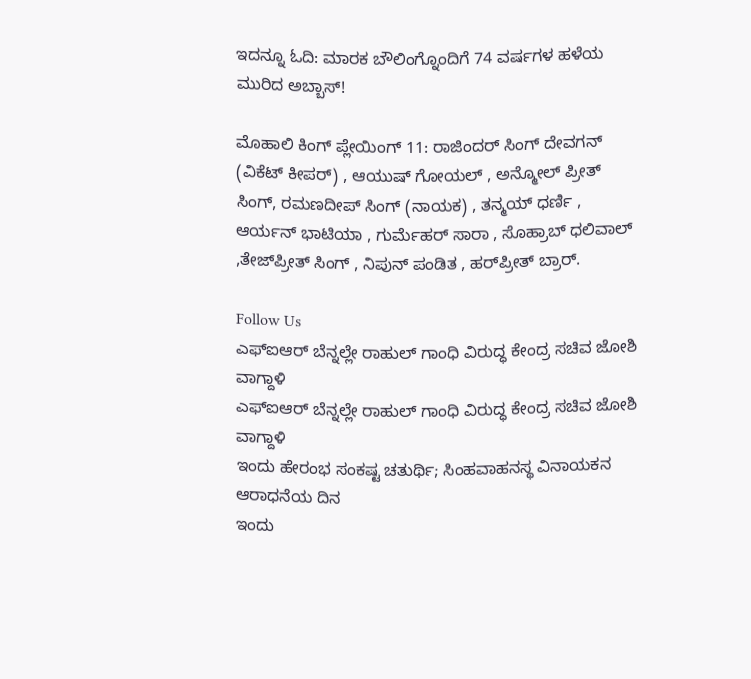ಇದನ್ನೂ ಓದಿ: ಮಾರಕ ಬೌಲಿಂಗ್ನೊಂದಿಗೆ 74 ವರ್ಷಗಳ ಹಳೆಯ ಮುರಿದ ಅಬ್ಬಾಸ್!

ಮೊಹಾಲಿ ಕಿಂಗ್ ಪ್ಲೇಯಿಂಗ್ 11: ರಾಜಿಂದರ್ ಸಿಂಗ್ ದೇವಗನ್ (ವಿಕೆಟ್ ಕೀಪರ್) , ಆಯುಷ್ ಗೋಯಲ್ , ಅನ್ಮೋಲ್ ಪ್ರೀತ್ ಸಿಂಗ್, ರಮಣದೀಪ್ ಸಿಂಗ್ (ನಾಯಕ) , ತನ್ಮಯ್ ಧರ್ಣಿ , ಆರ್ಯನ್ ಭಾಟಿಯಾ , ಗುರ್ಮೆಹರ್ ಸಾರಾ , ಸೊಹ್ರಾಬ್ ಧಲಿವಾಲ್ ,ತೇಜ್‌ಪ್ರೀತ್ ಸಿಂಗ್ , ನಿಪುನ್ ಪಂಡಿತ , ಹರ್‌ಪ್ರೀತ್ ಬ್ರಾರ್.

Follow Us
ಎಫ್ಐಆರ್ ಬೆನ್ನಲ್ಲೇ ರಾಹುಲ್ ಗಾಂಧಿ ವಿರುದ್ಧ ಕೇಂದ್ರ ಸಚಿವ ಜೋಶಿ ವಾಗ್ದಾಳಿ
ಎಫ್ಐಆರ್ ಬೆನ್ನಲ್ಲೇ ರಾಹುಲ್ ಗಾಂಧಿ ವಿರುದ್ಧ ಕೇಂದ್ರ ಸಚಿವ ಜೋಶಿ ವಾಗ್ದಾಳಿ
ಇಂದು ಹೇರಂಭ ಸಂಕಷ್ಟ ಚತುರ್ಥಿ; ಸಿಂಹವಾಹನಸ್ಥ ವಿನಾಯಕನ ಆರಾಧನೆಯ ದಿನ
ಇಂದು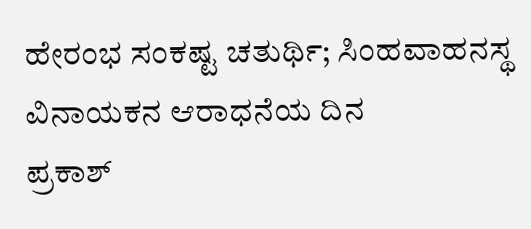ಹೇರಂಭ ಸಂಕಷ್ಟ ಚತುರ್ಥಿ; ಸಿಂಹವಾಹನಸ್ಥ ವಿನಾಯಕನ ಆರಾಧನೆಯ ದಿನ
ಪ್ರಕಾಶ್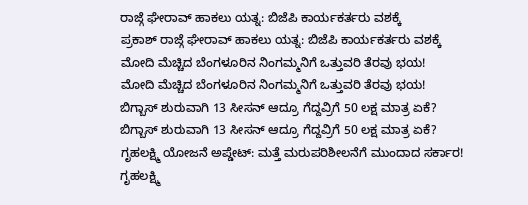ರಾಜ್ಗೆ ಘೇರಾವ್ ಹಾಕಲು ಯತ್ನ: ಬಿಜೆಪಿ ಕಾರ್ಯಕರ್ತರು ವಶಕ್ಕೆ
ಪ್ರಕಾಶ್ ರಾಜ್ಗೆ ಘೇರಾವ್ ಹಾಕಲು ಯತ್ನ: ಬಿಜೆಪಿ ಕಾರ್ಯಕರ್ತರು ವಶಕ್ಕೆ
ಮೋದಿ ಮೆಚ್ಚಿದ ಬೆಂಗಳೂರಿನ ನಿಂಗಮ್ಮನಿಗೆ ಒತ್ತುವರಿ ತೆರವು ಭಯ!
ಮೋದಿ ಮೆಚ್ಚಿದ ಬೆಂಗಳೂರಿನ ನಿಂಗಮ್ಮನಿಗೆ ಒತ್ತುವರಿ ತೆರವು ಭಯ!
ಬಿಗ್ಬಾಸ್ ಶುರುವಾಗಿ 13 ಸೀಸನ್ ಆದ್ರೂ ಗೆದ್ದವ್ರಿಗೆ 50 ಲಕ್ಷ ಮಾತ್ರ ಏಕೆ?
ಬಿಗ್ಬಾಸ್ ಶುರುವಾಗಿ 13 ಸೀಸನ್ ಆದ್ರೂ ಗೆದ್ದವ್ರಿಗೆ 50 ಲಕ್ಷ ಮಾತ್ರ ಏಕೆ?
ಗೃಹಲಕ್ಷ್ಮಿ ಯೋಜನೆ ಅಪ್ಡೇಟ್: ಮತ್ತೆ ಮರುಪರಿಶೀಲನೆಗೆ ಮುಂದಾದ ಸರ್ಕಾರ!
ಗೃಹಲಕ್ಷ್ಮಿ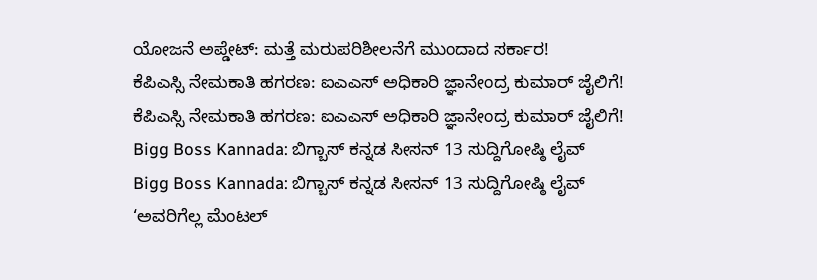ಯೋಜನೆ ಅಪ್ಡೇಟ್: ಮತ್ತೆ ಮರುಪರಿಶೀಲನೆಗೆ ಮುಂದಾದ ಸರ್ಕಾರ!
ಕೆಪಿಎಸ್ಸಿ ನೇಮಕಾತಿ ಹಗರಣ: ಐಎಎಸ್ ಅಧಿಕಾರಿ ಜ್ಞಾನೇಂದ್ರ ಕುಮಾರ್ ಜೈಲಿಗೆ!
ಕೆಪಿಎಸ್ಸಿ ನೇಮಕಾತಿ ಹಗರಣ: ಐಎಎಸ್ ಅಧಿಕಾರಿ ಜ್ಞಾನೇಂದ್ರ ಕುಮಾರ್ ಜೈಲಿಗೆ!
Bigg Boss Kannada: ಬಿಗ್ಬಾಸ್ ಕನ್ನಡ ಸೀಸನ್ 13 ಸುದ್ದಿಗೋಷ್ಠಿ ಲೈವ್
Bigg Boss Kannada: ಬಿಗ್ಬಾಸ್ ಕನ್ನಡ ಸೀಸನ್ 13 ಸುದ್ದಿಗೋಷ್ಠಿ ಲೈವ್
‘ಅವರಿಗೆಲ್ಲ ಮೆಂಟಲ್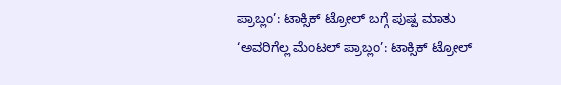ಪ್ರಾಬ್ಲಂ’: ಟಾಕ್ಸಿಕ್ ಟ್ರೋಲ್ ಬಗ್ಗೆ ಪುಷ್ಪ ಮಾತು
‘ಅವರಿಗೆಲ್ಲ ಮೆಂಟಲ್ ಪ್ರಾಬ್ಲಂ’: ಟಾಕ್ಸಿಕ್ ಟ್ರೋಲ್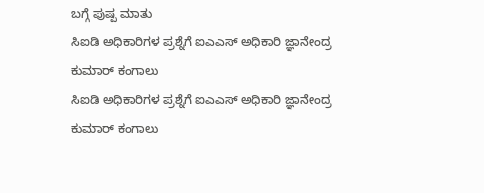ಬಗ್ಗೆ ಪುಷ್ಪ ಮಾತು
ಸಿಐಡಿ ಅಧಿಕಾರಿಗಳ ಪ್ರಶ್ನೆಗೆ ಐಎಎಸ್ ಅಧಿಕಾರಿ ಜ್ಞಾನೇಂದ್ರ ಕುಮಾರ್ ಕಂಗಾಲು
ಸಿಐಡಿ ಅಧಿಕಾರಿಗಳ ಪ್ರಶ್ನೆಗೆ ಐಎಎಸ್ ಅಧಿಕಾರಿ ಜ್ಞಾನೇಂದ್ರ ಕುಮಾರ್ ಕಂಗಾಲು